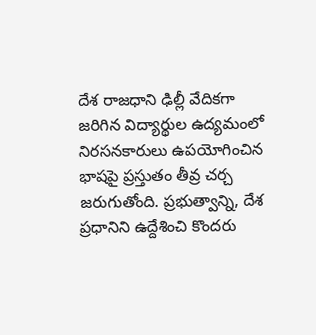దేశ రాజధాని ఢిల్లీ వేదికగా జరిగిన విద్యార్థుల ఉద్యమంలో నిరసనకారులు ఉపయోగించిన భాషపై ప్రస్తుతం తీవ్ర చర్చ జరుగుతోంది. ప్రభుత్వాన్ని, దేశ ప్రధానిని ఉద్దేశించి కొందరు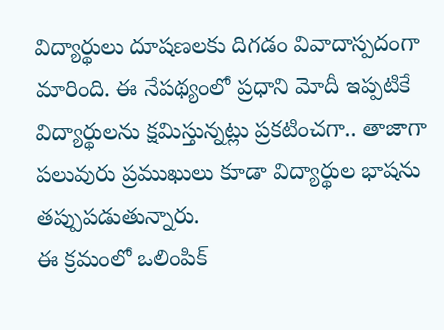విద్యార్థులు దూషణలకు దిగడం వివాదాస్పదంగా మారింది. ఈ నేపథ్యంలో ప్రధాని మోదీ ఇప్పటికే విద్యార్థులను క్షమిస్తున్నట్లు ప్రకటించగా.. తాజాగా పలువురు ప్రముఖులు కూడా విద్యార్థుల భాషను తప్పుపడుతున్నారు.
ఈ క్రమంలో ఒలింపిక్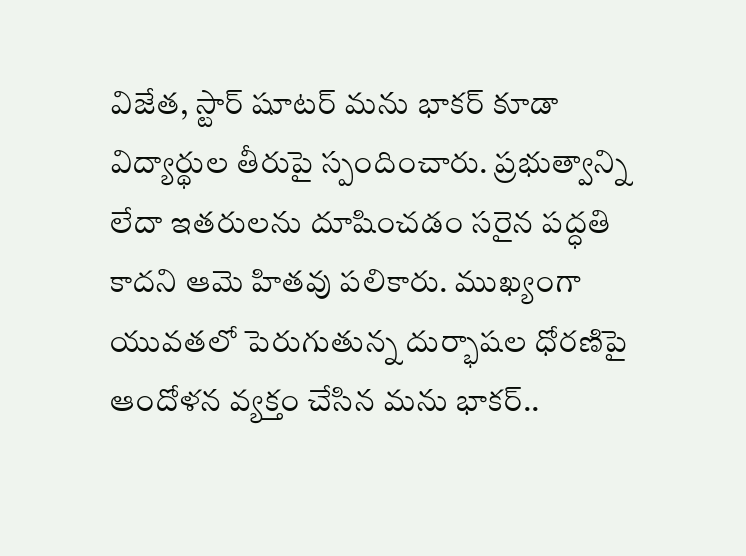విజేత, స్టార్ షూటర్ మను భాకర్ కూడా విద్యార్థుల తీరుపై స్పందించారు. ప్రభుత్వాన్ని లేదా ఇతరులను దూషించడం సరైన పద్ధతి కాదని ఆమె హితవు పలికారు. ముఖ్యంగా యువతలో పెరుగుతున్న దుర్భాషల ధోరణిపై ఆందోళన వ్యక్తం చేసిన మను భాకర్..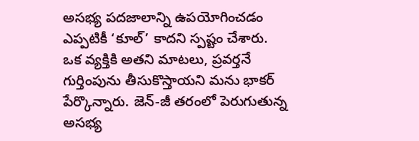అసభ్య పదజాలాన్ని ఉపయోగించడం ఎప్పటికీ ‘కూల్’ కాదని స్పష్టం చేశారు.
ఒక వ్యక్తికి అతని మాటలు, ప్రవర్తనే గుర్తింపును తీసుకొస్తాయని మను భాకర్ పేర్కొన్నారు. జెన్-జీ తరంలో పెరుగుతున్న అసభ్య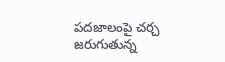పదజాలంపై చర్చ జరుగుతున్న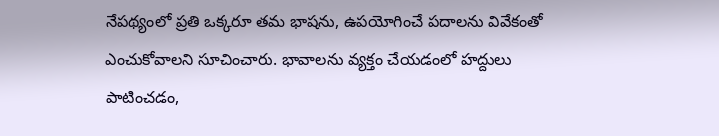నేపథ్యంలో ప్రతి ఒక్కరూ తమ భాషను, ఉపయోగించే పదాలను వివేకంతో ఎంచుకోవాలని సూచించారు. భావాలను వ్యక్తం చేయడంలో హద్దులు పాటించడం,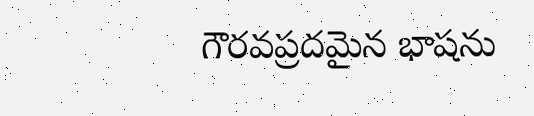గౌరవప్రదమైన భాషను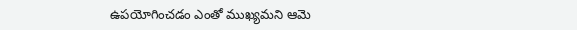ఉపయోగించడం ఎంతో ముఖ్యమని ఆమె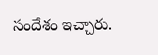సందేశం ఇచ్చారు.